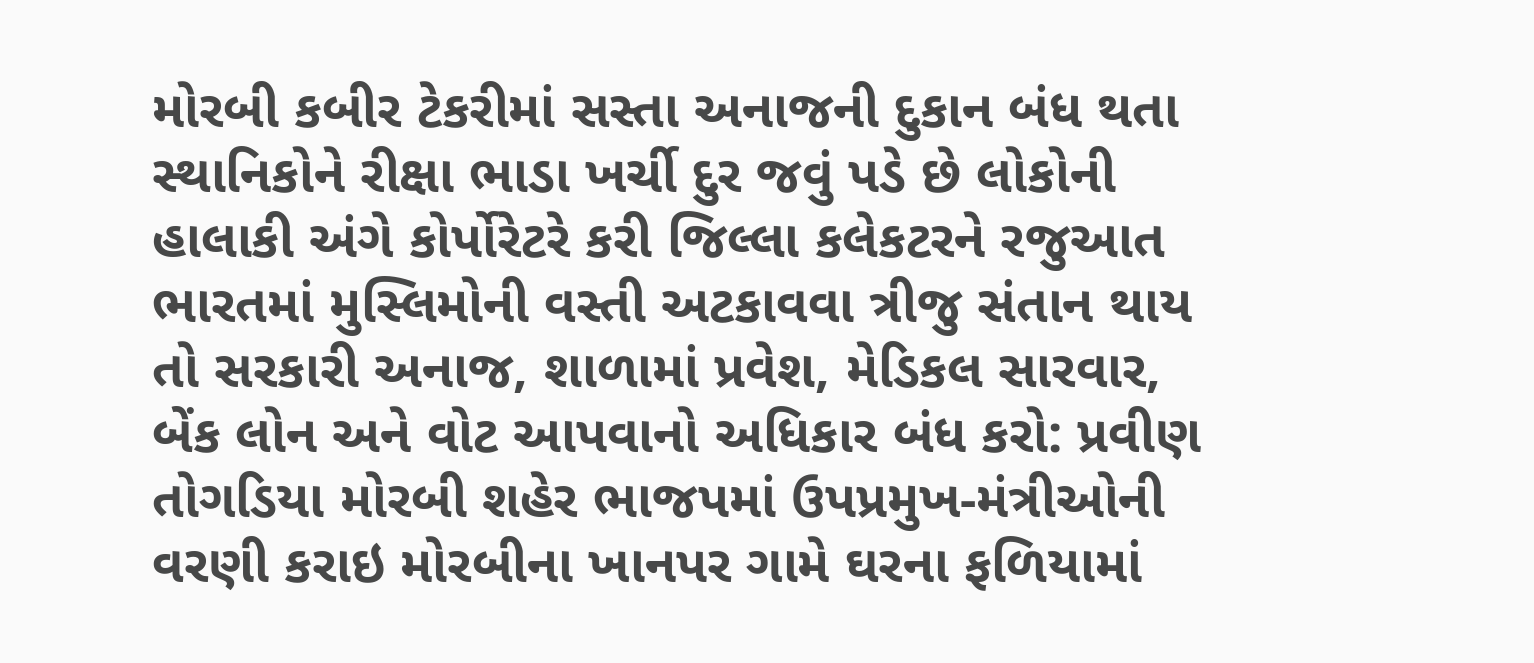મોરબી કબીર ટેકરીમાં સસ્તા અનાજની દુકાન બંધ થતા સ્થાનિકોને રીક્ષા ભાડા ખર્ચી દુર જવું પડે છે લોકોની હાલાકી અંગે કોર્પોરેટરે કરી જિલ્લા કલેકટરને રજુઆત ભારતમાં મુસ્લિમોની વસ્તી અટકાવવા ત્રીજુ સંતાન થાય તો સરકારી અનાજ, શાળામાં પ્રવેશ, મેડિકલ સારવાર, બેંક લોન અને વોટ આપવાનો અધિકાર બંધ કરો: પ્રવીણ તોગડિયા મોરબી શહેર ભાજપમાં ઉપપ્રમુખ-મંત્રીઓની વરણી કરાઇ મોરબીના ખાનપર ગામે ઘરના ફળિયામાં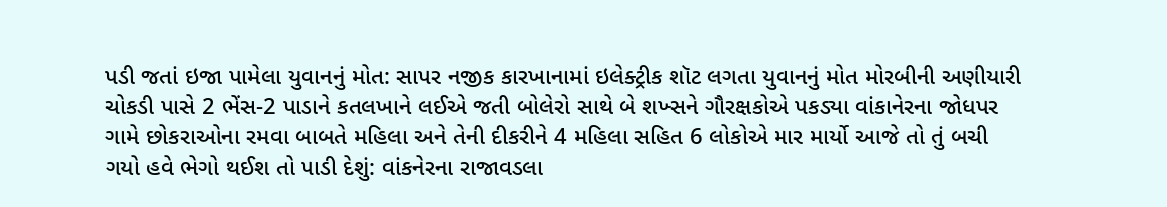પડી જતાં ઇજા પામેલા યુવાનનું મોત: સાપર નજીક કારખાનામાં ઇલેક્ટ્રીક શૉટ લગતા યુવાનનું મોત મોરબીની અણીયારી ચોકડી પાસે 2 ભેંસ-2 પાડાને કતલખાને લઈએ જતી બોલેરો સાથે બે શખ્સને ગૌરક્ષકોએ પકડ્યા વાંકાનેરના જોધપર ગામે છોકરાઓના રમવા બાબતે મહિલા અને તેની દીકરીને 4 મહિલા સહિત 6 લોકોએ માર માર્યો આજે તો તું બચી ગયો હવે ભેગો થઈશ તો પાડી દેશું: વાંકનેરના રાજાવડલા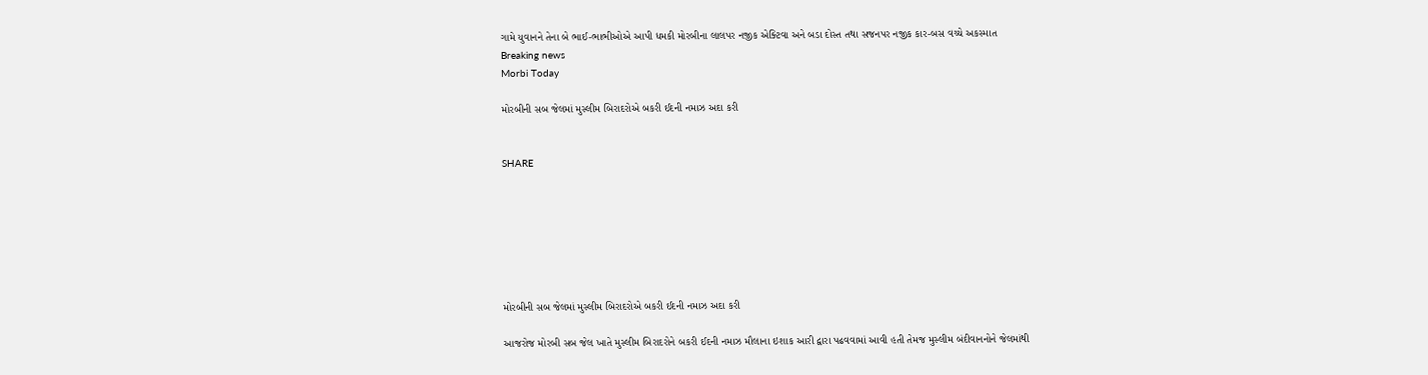ગામે યુવાનને તેના બે ભાઈ-ભાભીઓએ આપી ધમકી મોરબીના લાલપર નજીક એક્ટિવા અને બડા દોસ્ત તથા સજનપર નજીક કાર-બસ વચ્ચે અકસ્માત
Breaking news
Morbi Today

મોરબીની સબ જેલમાં મુસ્લીમ બિરાદરોએ બકરી ઈદની નમાઝ અદા કરી


SHARE







મોરબીની સબ જેલમાં મુસ્લીમ બિરાદરોએ બકરી ઈદની નમાઝ અદા કરી

આજરોજ મોરબી સબ જેલ ખાતે મુસ્લીમ બિરાદરોને બકરી ઈદની નમાઝ મૌલાના ઇશાક આરી દ્વારા પઢવવામાં આવી હતી તેમજ મુસ્લીમ બંદીવાનનોને જેલમાંથી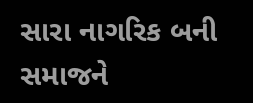સારા નાગરિક બની સમાજને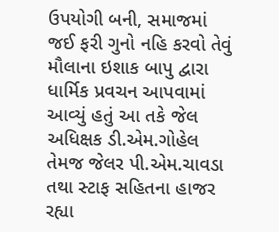ઉપયોગી બની, સમાજમાં જઈ ફરી ગુનો નહિ કરવો તેવું મૌલાના ઇશાક બાપુ દ્વારા ધાર્મિક પ્રવચન આપવામાં આવ્યું હતું આ તકે જેલ અધિક્ષક ડી.એમ.ગોહેલ તેમજ જેલર પી.એમ.ચાવડા તથા સ્ટાફ સહિતના હાજર રહ્યા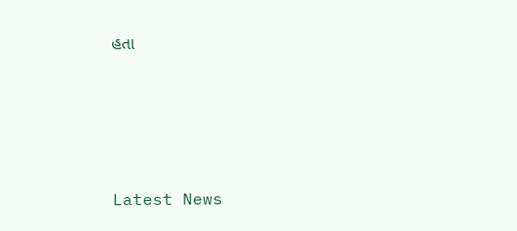હતા






Latest News